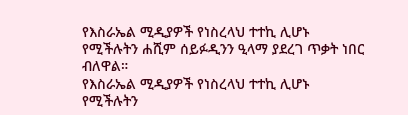የእስራኤል ሚዲያዎች የነስረላህ ተተኪ ሊሆኑ የሚችሉትን ሐሺም ሰይፉዲንን ዒላማ ያደረገ ጥቃት ነበር ብለዋል።
የእስራኤል ሚዲያዎች የነስረላህ ተተኪ ሊሆኑ የሚችሉትን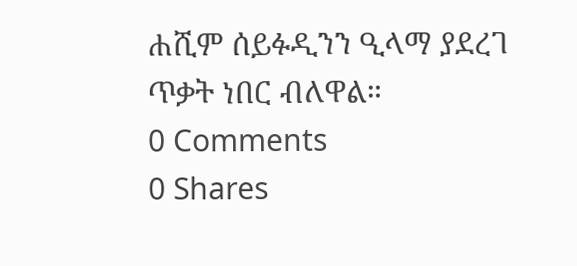ሐሺም ሰይፉዲንን ዒላማ ያደረገ ጥቃት ነበር ብለዋል።
0 Comments
0 Shares